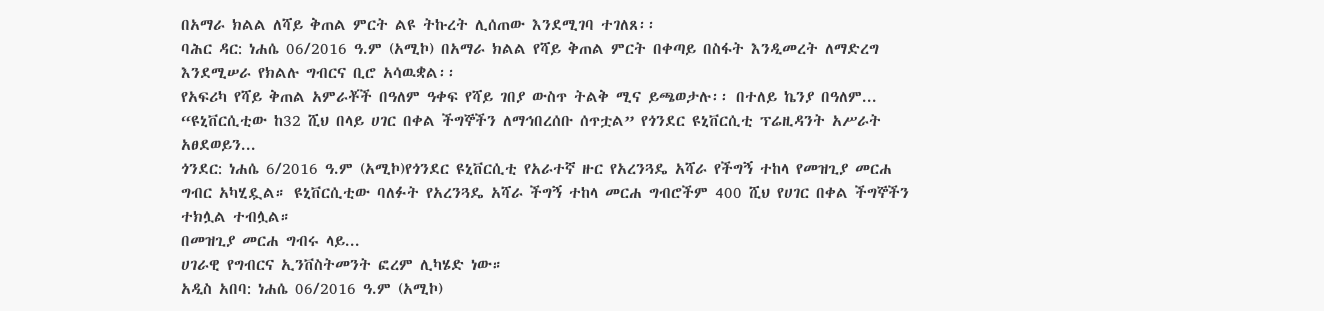በአማራ ክልል ለሻይ ቅጠል ምርት ልዩ ትኩረት ሊሰጠው እንደሚገባ ተገለጸ፡፡
ባሕር ዳር: ነሐሴ 06/2016 ዓ.ም (አሚኮ) በአማራ ክልል የሻይ ቅጠል ምርት በቀጣይ በስፋት እንዲመረት ለማድረግ እንደሚሠራ የክልሉ ግብርና ቢሮ አሳዉቋል፡፡
የአፍሪካ የሻይ ቅጠል አምራቾች በዓለም ዓቀፍ የሻይ ገበያ ውስጥ ትልቅ ሚና ይጫወታሉ፡፡ በተለይ ኬንያ በዓለም...
“ዩኒቨርሲቲው ከ32 ሺህ በላይ ሀገር በቀል ችግኞችን ለማኅበረሰቡ ሰጥቷል” የጎንደር ዩኒቨርሲቲ ፕሬዚዳንት አሥራት አፀደወይን...
ጎንደር: ነሐሴ 6/2016 ዓ.ም (አሚኮ)የጎንደር ዩኒቨርሲቲ የአራተኛ ዙር የአረንጓዴ አሻራ የችግኝ ተከላ የመዝጊያ መርሐ ግብር አካሂዷል። ዩኒቨርሲቲው ባለፉት የአረንጓዴ አሻራ ችግኝ ተከላ መርሐ ግብሮችም 400 ሺህ የሀገር በቀል ችግኞችን ተክሏል ተብሏል።
በመዝጊያ መርሐ ግብሩ ላይ...
ሀገራዊ የግብርና ኢንቨስትመንት ፎረም ሊካሄድ ነው።
አዲስ አበባ: ነሐሴ 06/2016 ዓ.ም (አሚኮ)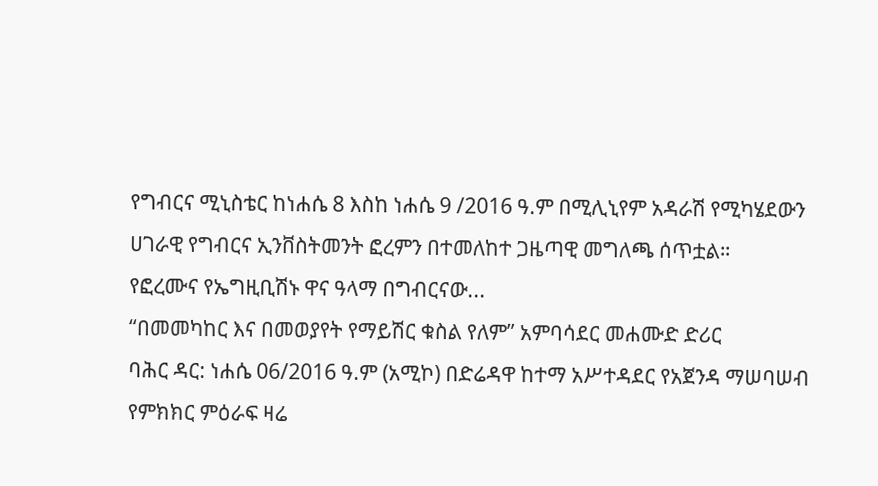የግብርና ሚኒስቴር ከነሐሴ 8 እስከ ነሐሴ 9 /2016 ዓ.ም በሚሊኒየም አዳራሽ የሚካሄደውን ሀገራዊ የግብርና ኢንቨስትመንት ፎረምን በተመለከተ ጋዜጣዊ መግለጫ ሰጥቷል።
የፎረሙና የኤግዚቢሽኑ ዋና ዓላማ በግብርናው...
“በመመካከር እና በመወያየት የማይሽር ቁስል የለም” አምባሳደር መሐሙድ ድሪር
ባሕር ዳር: ነሐሴ 06/2016 ዓ.ም (አሚኮ) በድሬዳዋ ከተማ አሥተዳደር የአጀንዳ ማሠባሠብ የምክክር ምዕራፍ ዛሬ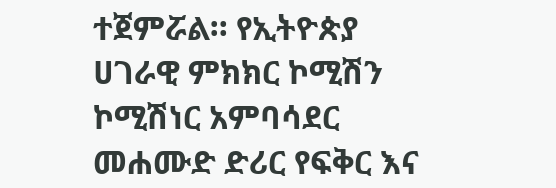ተጀምሯል። የኢትዮጵያ ሀገራዊ ምክክር ኮሚሽን ኮሚሽነር አምባሳደር መሐሙድ ድሪር የፍቅር እና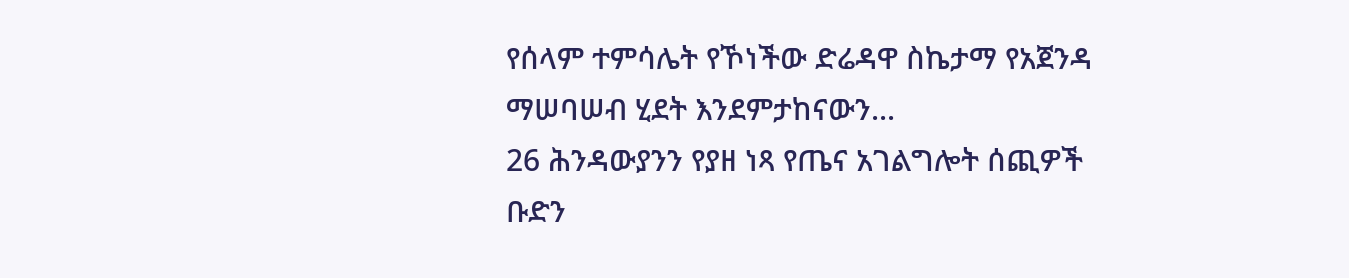የሰላም ተምሳሌት የኾነችው ድሬዳዋ ስኬታማ የአጀንዳ ማሠባሠብ ሂደት እንደምታከናውን...
26 ሕንዳውያንን የያዘ ነጻ የጤና አገልግሎት ሰጪዎች ቡድን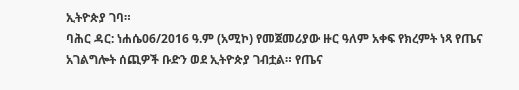ኢትዮጵያ ገባ።
ባሕር ዳር: ነሐሴ06/2016 ዓ.ም (አሚኮ) የመጀመሪያው ዙር ዓለም አቀፍ የክረምት ነጻ የጤና አገልግሎት ሰጪዎች ቡድን ወደ ኢትዮጵያ ገብቷል። የጤና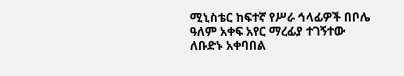ሚኒስቴር ከፍተኛ የሥራ ኅላፊዎች በቦሌ ዓለም አቀፍ አየር ማረፊያ ተገኝተው ለቡድኑ አቀባበል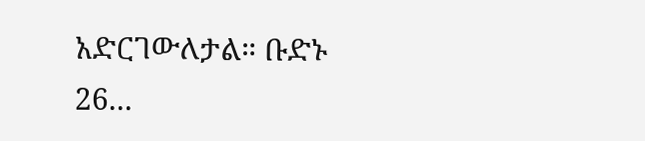አድርገውለታል። ቡድኑ 26...